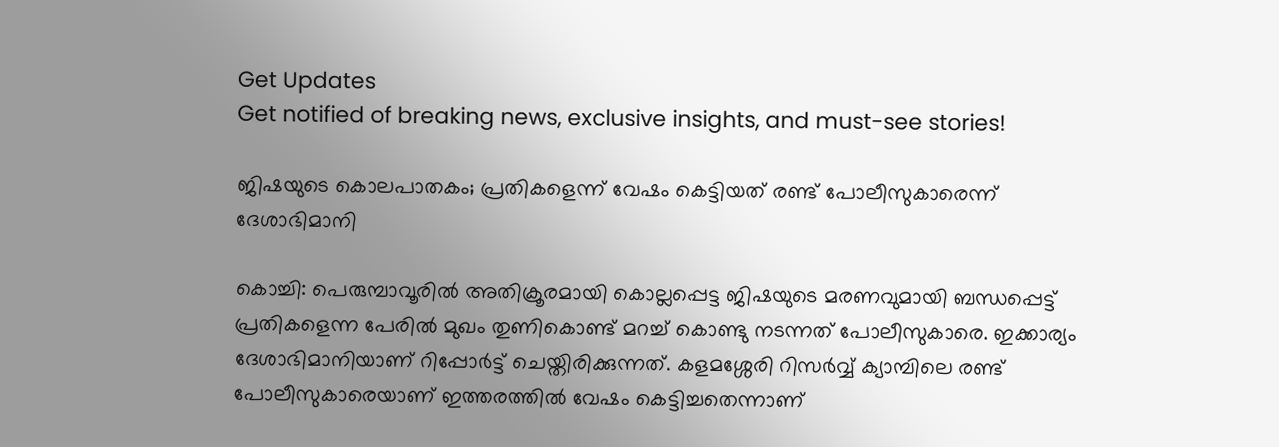Get Updates
Get notified of breaking news, exclusive insights, and must-see stories!

ജിഷയുടെ കൊലപാതകം; പ്രതികളെന്ന് വേഷം കെട്ടിയത് രണ്ട് പോലീസുകാരെന്ന് ദേശാഭിമാനി

കൊച്ചി: പെരുമ്പാവൂരില്‍ അതിക്രൂരമായി കൊല്ലപ്പെട്ട ജിഷയുടെ മരണവുമായി ബന്ധപ്പെട്ട് പ്രതികളെന്ന പേരില്‍ മുഖം തുണികൊണ്ട് മറച്ച് കൊണ്ടു നടന്നത് പോലീസുകാരെ. ഇക്കാര്യം ദേശാഭിമാനിയാണ് റിപ്പോര്‍ട്ട് ചെയ്തിരിക്കുന്നത്. കളമശ്ശേരി റിസര്‍വ്വ് ക്യാമ്പിലെ രണ്ട് പോലീസുകാരെയാണ് ഇത്തരത്തില്‍ വേഷം കെട്ടിച്ചതെന്നാണ്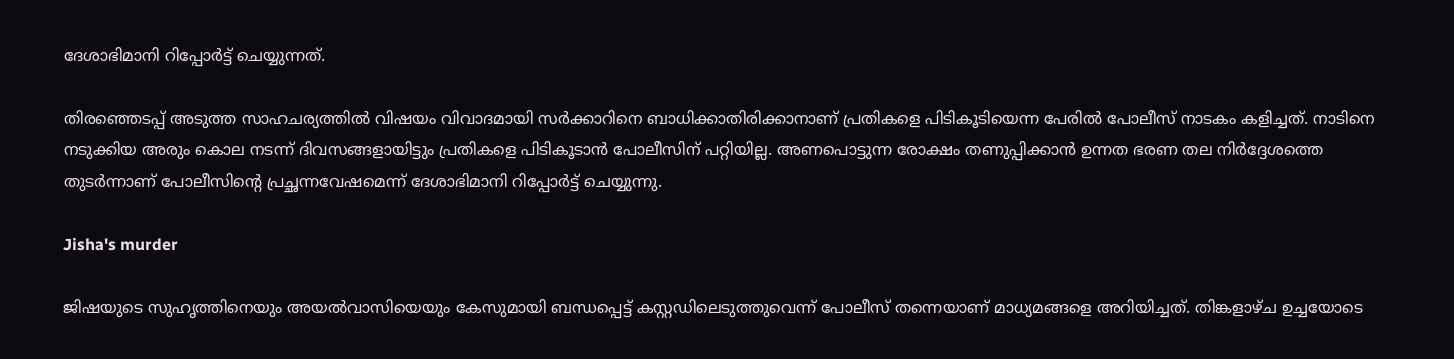ദേശാഭിമാനി റിപ്പോര്‍ട്ട് ചെയ്യുന്നത്.

തിരഞ്ഞെടപ്പ് അടുത്ത സാഹചര്യത്തില്‍ വിഷയം വിവാദമായി സര്‍ക്കാറിനെ ബാധിക്കാതിരിക്കാനാണ് പ്രതികളെ പിടികൂടിയെന്ന പേരില്‍ പോലീസ് നാടകം കളിച്ചത്. നാടിനെ നടുക്കിയ അരും കൊല നടന്ന് ദിവസങ്ങളായിട്ടും പ്രതികളെ പിടികൂടാന്‍ പോലീസിന് പറ്റിയില്ല. അണപൊട്ടുന്ന രോക്ഷം തണുപ്പിക്കാന്‍ ഉന്നത ഭരണ തല നിര്‍ദ്ദേശത്തെ തുടര്‍ന്നാണ് പോലീസിന്റെ പ്രച്ഛന്നവേഷമെന്ന് ദേശാഭിമാനി റിപ്പോര്‍ട്ട് ചെയ്യുന്നു.

Jisha's murder

ജിഷയുടെ സുഹൃത്തിനെയും അയല്‍വാസിയെയും കേസുമായി ബന്ധപ്പെട്ട് കസ്റ്റഡിലെടുത്തുവെന്ന് പോലീസ് തന്നെയാണ് മാധ്യമങ്ങളെ അറിയിച്ചത്. തിങ്കളാഴ്ച ഉച്ചയോടെ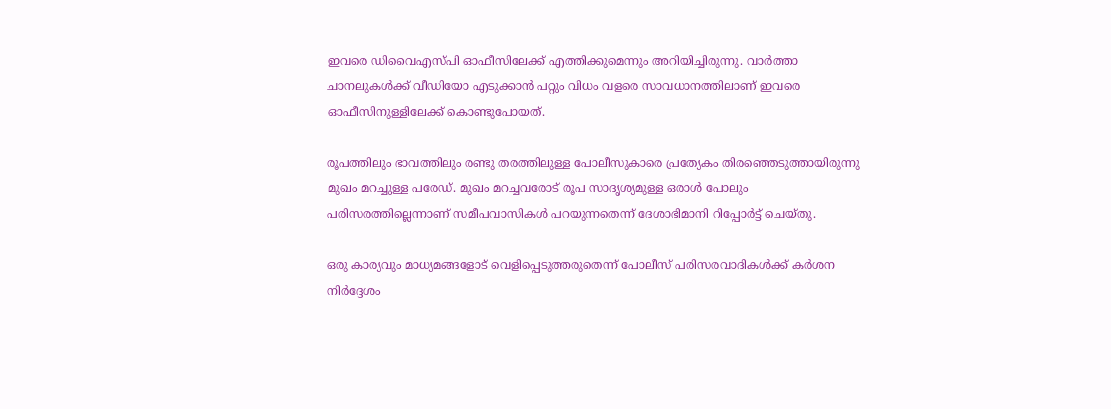ഇവരെ ഡിവൈഎസ്പി ഓഫീസിലേക്ക് എത്തിക്കുമെന്നും അറിയിച്ചിരുന്നു. വാര്‍ത്താ ചാനലുകള്‍ക്ക് വീഡിയോ എടുക്കാന്‍ പറ്റും വിധം വളരെ സാവധാനത്തിലാണ് ഇവരെ ഓഫീസിനുള്ളിലേക്ക് കൊണ്ടുപോയത്.

രൂപത്തിലും ഭാവത്തിലും രണ്ടു തരത്തിലുള്ള പോലീസുകാരെ പ്രത്യേകം തിരഞ്ഞെടുത്തായിരുന്നു മുഖം മറച്ചുള്ള പരേഡ്. മുഖം മറച്ചവരോട് രൂപ സാദൃശ്യമുള്ള ഒരാള്‍ പോലും പരിസരത്തില്ലെന്നാണ് സമീപവാസികള്‍ പറയുന്നതെന്ന് ദേശാഭിമാനി റിപ്പോര്‍ട്ട് ചെയ്തു.

ഒരു കാര്യവും മാധ്യമങ്ങളോട് വെളിപ്പെടുത്തരുതെന്ന് പോലീസ് പരിസരവാദികള്‍ക്ക് കര്‍ശന നിര്‍ദ്ദേശം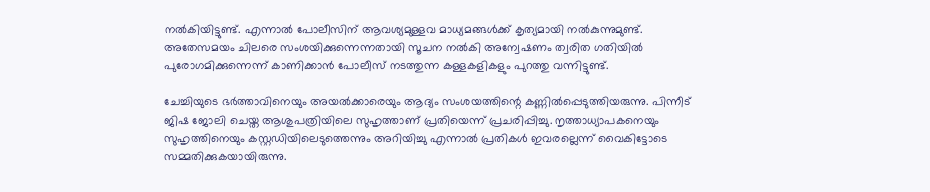നല്‍കിയിട്ടുണ്ട്. എന്നാല്‍ പോലീസിന് ആവശ്യമുള്ളവ മാധ്യമങ്ങള്‍ക്ക് കൃത്യമായി നല്‍കുന്നുമുണ്ട്. അതേസമയം ചിലരെ സംശയിക്കുന്നെന്നതായി സൂചന നല്‍കി അന്വേഷണം ത്വരിത ഗതിയില്‍ പുരോഗമിക്കുന്നെന്ന് കാണിക്കാന്‍ പോലീസ് നടത്തുന്ന കള്ളകളികളും പുറത്തു വന്നിട്ടുണ്ട്.

ചേച്ചിയുടെ ഭര്‍ത്താവിനെയും അയല്‍ക്കാരെയും ആദ്യം സംശയത്തിന്റെ കണ്ണില്‍പ്പെടുത്തിയരുന്നു. പിന്നീട് ജിഷ ജോലി ചെയ്ത ആശുപത്രിയിലെ സുഹൃത്താണ് പ്രതിയെന്ന് പ്രചരിപ്പിച്ചു. നൃത്താധ്യാപകനെയും സുഹൃത്തിനെയും കസ്റ്റഡിയിലെടുത്തെന്നും അറിയിച്ചു എന്നാല്‍ പ്രതികള്‍ ഇവരല്ലെന്ന് വൈകിട്ടോടെ സമ്മതിക്കുകയായിരുന്നു.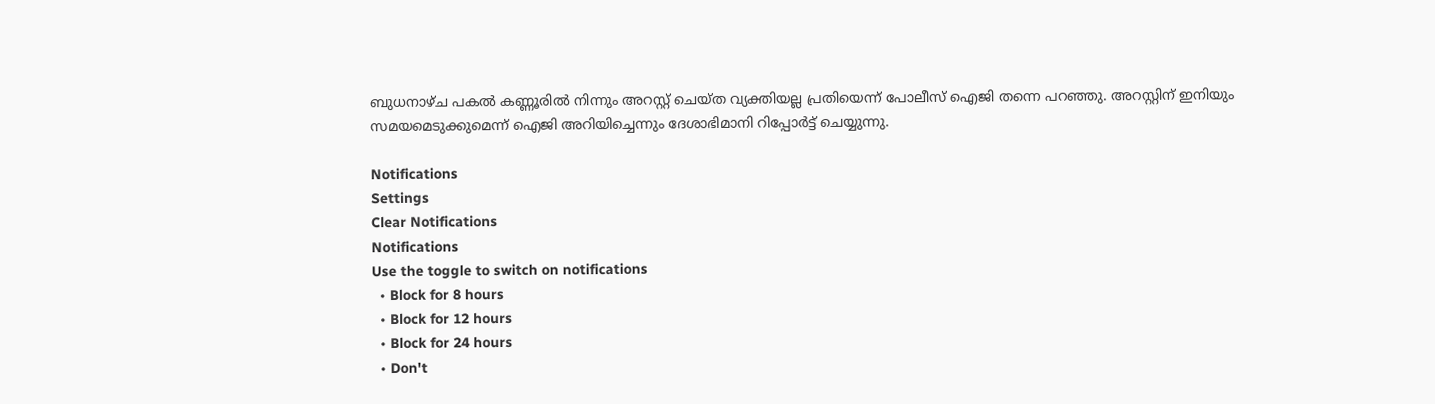ബുധനാഴ്ച പകല്‍ കണ്ണൂരില്‍ നിന്നും അറസ്റ്റ് ചെയ്ത വ്യക്തിയല്ല പ്രതിയെന്ന് പോലീസ് ഐജി തന്നെ പറഞ്ഞു. അറസ്റ്റിന് ഇനിയും സമയമെടുക്കുമെന്ന് ഐജി അറിയിച്ചെന്നും ദേശാഭിമാനി റിപ്പോര്‍ട്ട് ചെയ്യുന്നു.

Notifications
Settings
Clear Notifications
Notifications
Use the toggle to switch on notifications
  • Block for 8 hours
  • Block for 12 hours
  • Block for 24 hours
  • Don't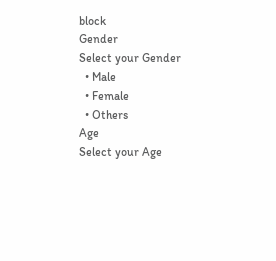block
Gender
Select your Gender
  • Male
  • Female
  • Others
Age
Select your Age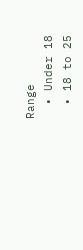Range
  • Under 18
  • 18 to 25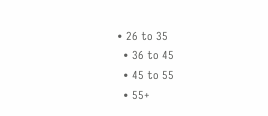• 26 to 35
  • 36 to 45
  • 45 to 55
  • 55+